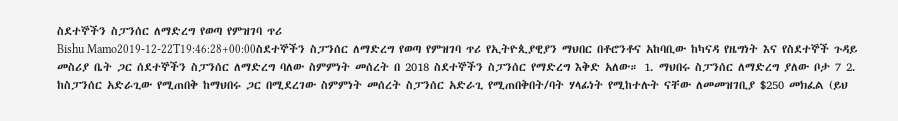ስደተኞችን ስፓንሰር ለማድረግ የወጣ የምዝገባ ጥሪ
Bishu Mamo2019-12-22T19:46:28+00:00ስደተኞችን ስፓንሰር ለማድረግ የወጣ የምዝገባ ጥሪ የኢትዮጲያዊያን ማህበር በቶሮንቶና አከባቢው ከካናዳ የዜግነት እና የስደተኞች ጉዳይ መስሪያ ቤት ጋር ሰደተኞችን ስፓንሰር ለማድረግ ባለው ስምምነት መሰረት በ 2018 ስደተኞችን ስፓንሰር የማድረግ እቅድ አለው። 1. ማህበሩ ስፓንሰር ለማድረግ ያለው ቦታ 7 2. ከስፓንሰር አድራጊው የሚጠበቅ ከማህበሩ ጋር በሚደረገው ስምምነት መሰረት ስፓንሰር አድራጊ የሚጠበቅበት/ባት ሃላፊነት የሚከተሉት ናቸው ለመመዝገቢያ $250 መክፈል (ይህ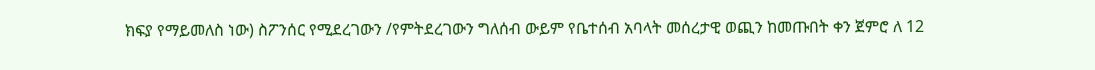ክፍያ የማይመለስ ነው) ስፖንሰር የሚደረገውን /የምትደረገውን ግለሰብ ውይም የቤተሰብ አባላት መሰረታዊ ወጪን ከመጡበት ቀን ጀምሮ ለ 12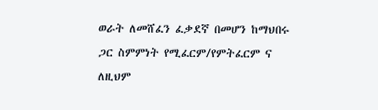ወራት ለመሸፈን ፈቃደኛ በመሆን ከማህበሩ ጋር ስምምነት የሚፈርም/የምትፈርም ና ለዚህም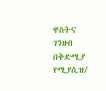ዋስትና ገንዘብ በቅድሚያ የሚያሲዝ/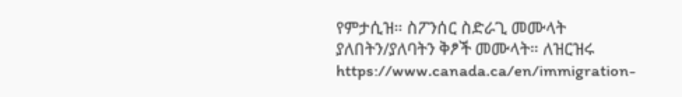የምታሲዝ። ስፖንሰር ስድራጊ መሙላት ያለበትን/ያለባትን ቅፆች መሙላት። ለዝርዝሩ https://www.canada.ca/en/immigration-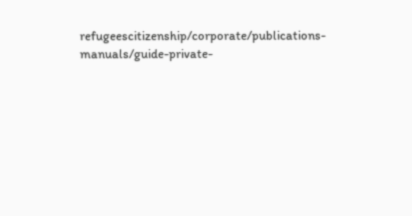refugeescitizenship/corporate/publications-manuals/guide-private-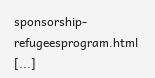sponsorship-refugeesprogram.html [...]